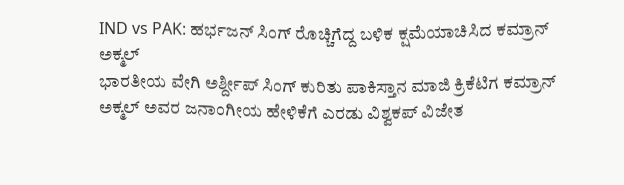IND vs PAK: ಹರ್ಭಜನ್ ಸಿಂಗ್ ರೊಚ್ಚಿಗೆದ್ದ ಬಳಿಕ ಕ್ಷಮೆಯಾಚಿಸಿದ ಕಮ್ರಾನ್ ಅಕ್ಮಲ್
ಭಾರತೀಯ ವೇಗಿ ಅರ್ಶ್ದೀಪ್ ಸಿಂಗ್ ಕುರಿತು ಪಾಕಿಸ್ತಾನ ಮಾಜಿ ಕ್ರಿಕೆಟಿಗ ಕಮ್ರಾನ್ ಅಕ್ಮಲ್ ಅವರ ಜನಾಂಗೀಯ ಹೇಳಿಕೆಗೆ ಎರಡು ವಿಶ್ವಕಪ್ ವಿಜೇತ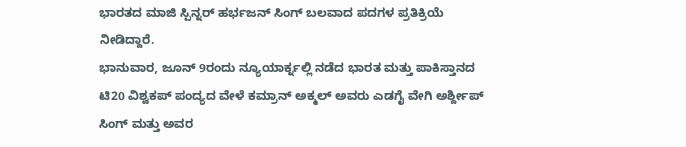ಭಾರತದ ಮಾಜಿ ಸ್ಪಿನ್ನರ್ ಹರ್ಭಜನ್ ಸಿಂಗ್ ಬಲವಾದ ಪದಗಳ ಪ್ರತಿಕ್ರಿಯೆ ನೀಡಿದ್ದಾರೆ.
ಭಾನುವಾರ, ಜೂನ್ 9ರಂದು ನ್ಯೂಯಾರ್ಕ್ನಲ್ಲಿ ನಡೆದ ಭಾರತ ಮತ್ತು ಪಾಕಿಸ್ತಾನದ ಟಿ20 ವಿಶ್ವಕಪ್ ಪಂದ್ಯದ ವೇಳೆ ಕಮ್ರಾನ್ ಅಕ್ಮಲ್ ಅವರು ಎಡಗೈ ವೇಗಿ ಅರ್ಶ್ದೀಪ್ ಸಿಂಗ್ ಮತ್ತು ಅವರ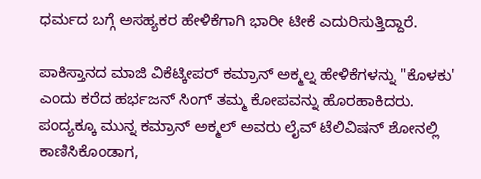ಧರ್ಮದ ಬಗ್ಗೆ ಅಸಹ್ಯಕರ ಹೇಳಿಕೆಗಾಗಿ ಭಾರೀ ಟೀಕೆ ಎದುರಿಸುತ್ತಿದ್ದಾರೆ.

ಪಾಕಿಸ್ತಾನದ ಮಾಜಿ ವಿಕೆಟ್ಕೀಪರ್ ಕಮ್ರಾನ್ ಅಕ್ಮಲ್ನ ಹೇಳಿಕೆಗಳನ್ನು "ಕೊಳಕು' ಎಂದು ಕರೆದ ಹರ್ಭಜನ್ ಸಿಂಗ್ ತಮ್ಮ ಕೋಪವನ್ನು ಹೊರಹಾಕಿದರು.
ಪಂದ್ಯಕ್ಕೂ ಮುನ್ನ ಕಮ್ರಾನ್ ಅಕ್ಮಲ್ ಅವರು ಲೈವ್ ಟೆಲಿವಿಷನ್ ಶೋನಲ್ಲಿ ಕಾಣಿಸಿಕೊಂಡಾಗ,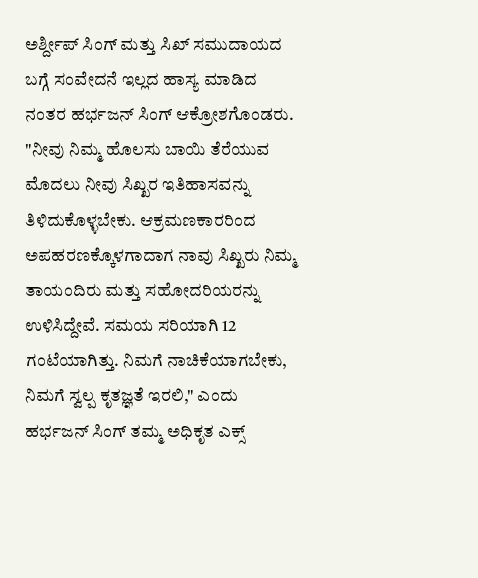ಅರ್ಶ್ದೀಪ್ ಸಿಂಗ್ ಮತ್ತು ಸಿಖ್ ಸಮುದಾಯದ ಬಗ್ಗೆ ಸಂವೇದನೆ ಇಲ್ಲದ ಹಾಸ್ಯ ಮಾಡಿದ ನಂತರ ಹರ್ಭಜನ್ ಸಿಂಗ್ ಆಕ್ರೋಶಗೊಂಡರು.
"ನೀವು ನಿಮ್ಮ ಹೊಲಸು ಬಾಯಿ ತೆರೆಯುವ ಮೊದಲು ನೀವು ಸಿಖ್ಖರ ಇತಿಹಾಸವನ್ನು ತಿಳಿದುಕೊಳ್ಳಬೇಕು. ಆಕ್ರಮಣಕಾರರಿಂದ ಅಪಹರಣಕ್ಕೊಳಗಾದಾಗ ನಾವು ಸಿಖ್ಖರು ನಿಮ್ಮ ತಾಯಂದಿರು ಮತ್ತು ಸಹೋದರಿಯರನ್ನು ಉಳಿಸಿದ್ದೇವೆ. ಸಮಯ ಸರಿಯಾಗಿ 12 ಗಂಟೆಯಾಗಿತ್ತು. ನಿಮಗೆ ನಾಚಿಕೆಯಾಗಬೇಕು, ನಿಮಗೆ ಸ್ವಲ್ಪ ಕೃತಜ್ಞತೆ ಇರಲಿ," ಎಂದು ಹರ್ಭಜನ್ ಸಿಂಗ್ ತಮ್ಮ ಅಧಿಕೃತ ಎಕ್ಸ್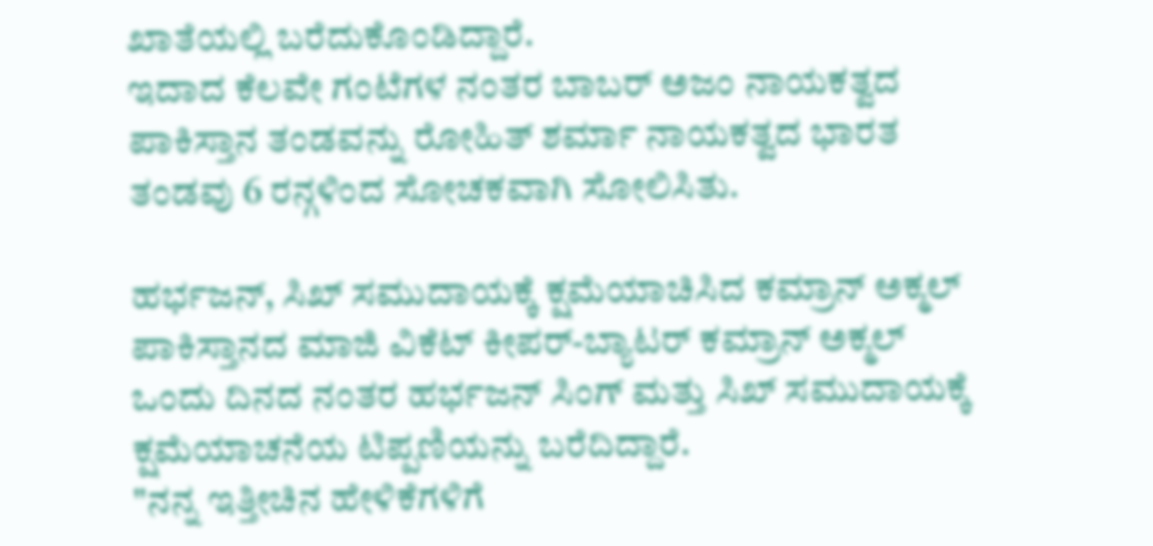ಖಾತೆಯಲ್ಲಿ ಬರೆದುಕೊಂಡಿದ್ದಾರೆ.
ಇದಾದ ಕೆಲವೇ ಗಂಟೆಗಳ ನಂತರ ಬಾಬರ್ ಅಜಂ ನಾಯಕತ್ವದ ಪಾಕಿಸ್ತಾನ ತಂಡವನ್ನು ರೋಹಿತ್ ಶರ್ಮಾ ನಾಯಕತ್ವದ ಭಾರತ ತಂಡವು 6 ರನ್ಗಳಿಂದ ಸೋಚಕವಾಗಿ ಸೋಲಿಸಿತು.

ಹರ್ಭಜನ್, ಸಿಖ್ ಸಮುದಾಯಕ್ಕೆ ಕ್ಷಮೆಯಾಚಿಸಿದ ಕಮ್ರಾನ್ ಅಕ್ಮಲ್
ಪಾಕಿಸ್ತಾನದ ಮಾಜಿ ವಿಕೆಟ್ ಕೀಪರ್-ಬ್ಯಾಟರ್ ಕಮ್ರಾನ್ ಅಕ್ಮಲ್ ಒಂದು ದಿನದ ನಂತರ ಹರ್ಭಜನ್ ಸಿಂಗ್ ಮತ್ತು ಸಿಖ್ ಸಮುದಾಯಕ್ಕೆ ಕ್ಷಮೆಯಾಚನೆಯ ಟಿಪ್ಪಣಿಯನ್ನು ಬರೆದಿದ್ದಾರೆ.
"ನನ್ನ ಇತ್ತೀಚಿನ ಹೇಳಿಕೆಗಳಿಗೆ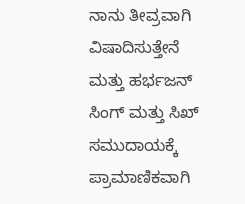ನಾನು ತೀವ್ರವಾಗಿ ವಿಷಾದಿಸುತ್ತೇನೆ ಮತ್ತು ಹರ್ಭಜನ್ ಸಿಂಗ್ ಮತ್ತು ಸಿಖ್ ಸಮುದಾಯಕ್ಕೆ ಪ್ರಾಮಾಣಿಕವಾಗಿ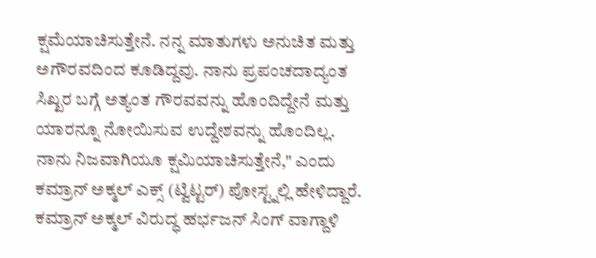ಕ್ಷಮೆಯಾಚಿಸುತ್ತೇನೆ. ನನ್ನ ಮಾತುಗಳು ಅನುಚಿತ ಮತ್ತು ಅಗೌರವದಿಂದ ಕೂಡಿದ್ದವು. ನಾನು ಪ್ರಪಂಚದಾದ್ಯಂತ ಸಿಖ್ಖರ ಬಗ್ಗೆ ಅತ್ಯಂತ ಗೌರವವನ್ನು ಹೊಂದಿದ್ದೇನೆ ಮತ್ತು ಯಾರನ್ನೂ ನೋಯಿಸುವ ಉದ್ದೇಶವನ್ನು ಹೊಂದಿಲ್ಲ. ನಾನು ನಿಜವಾಗಿಯೂ ಕ್ಷಮಿಯಾಚಿಸುತ್ತೇನೆ," ಎಂದು ಕಮ್ರಾನ್ ಅಕ್ಮಲ್ ಎಕ್ಸ್ (ಟ್ವಿಟ್ಟರ್) ಪೋಸ್ಟ್ನಲ್ಲಿ ಹೇಳಿದ್ದಾರೆ.
ಕಮ್ರಾನ್ ಅಕ್ಮಲ್ ವಿರುದ್ಧ ಹರ್ಭಜನ್ ಸಿಂಗ್ ವಾಗ್ದಾಳಿ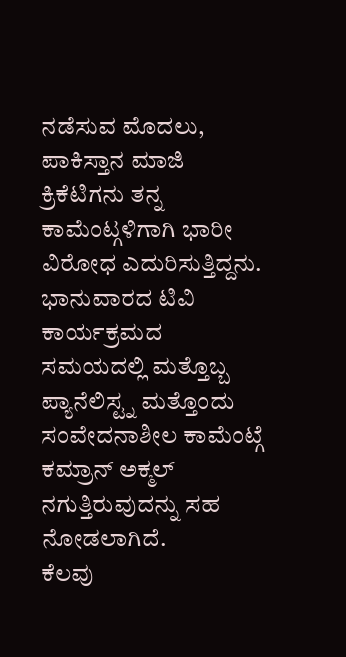ನಡೆಸುವ ಮೊದಲು, ಪಾಕಿಸ್ತಾನ ಮಾಜಿ ಕ್ರಿಕೆಟಿಗನು ತನ್ನ ಕಾಮೆಂಟ್ಗಳಿಗಾಗಿ ಭಾರೀ ವಿರೋಧ ಎದುರಿಸುತ್ತಿದ್ದನು.
ಭಾನುವಾರದ ಟಿವಿ ಕಾರ್ಯಕ್ರಮದ ಸಮಯದಲ್ಲಿ ಮತ್ತೊಬ್ಬ ಪ್ಯಾನೆಲಿಸ್ಟ್ನ ಮತ್ತೊಂದು ಸಂವೇದನಾಶೀಲ ಕಾಮೆಂಟ್ಗೆ ಕಮ್ರಾನ್ ಅಕ್ಮಲ್ ನಗುತ್ತಿರುವುದನ್ನು ಸಹ ನೋಡಲಾಗಿದೆ.
ಕೆಲವು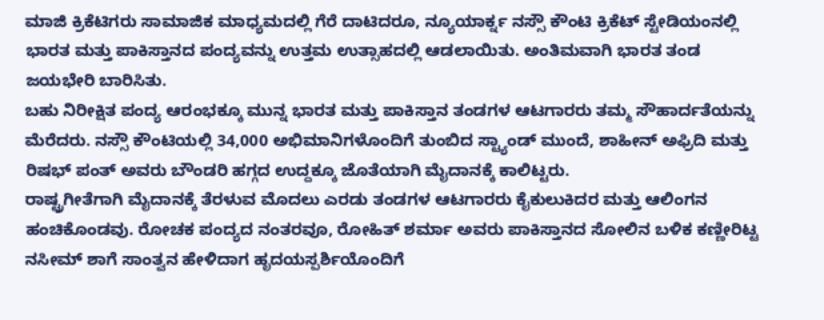ಮಾಜಿ ಕ್ರಿಕೆಟಿಗರು ಸಾಮಾಜಿಕ ಮಾಧ್ಯಮದಲ್ಲಿ ಗೆರೆ ದಾಟಿದರೂ, ನ್ಯೂಯಾರ್ಕ್ನ ನಸ್ಸೌ ಕೌಂಟಿ ಕ್ರಿಕೆಟ್ ಸ್ಟೇಡಿಯಂನಲ್ಲಿ ಭಾರತ ಮತ್ತು ಪಾಕಿಸ್ತಾನದ ಪಂದ್ಯವನ್ನು ಉತ್ತಮ ಉತ್ಸಾಹದಲ್ಲಿ ಆಡಲಾಯಿತು. ಅಂತಿಮವಾಗಿ ಭಾರತ ತಂಡ ಜಯಭೇರಿ ಬಾರಿಸಿತು.
ಬಹು ನಿರೀಕ್ಷಿತ ಪಂದ್ಯ ಆರಂಭಕ್ಕೂ ಮುನ್ನ ಭಾರತ ಮತ್ತು ಪಾಕಿಸ್ತಾನ ತಂಡಗಳ ಆಟಗಾರರು ತಮ್ಮ ಸೌಹಾರ್ದತೆಯನ್ನು ಮೆರೆದರು. ನಸ್ಸೌ ಕೌಂಟಿಯಲ್ಲಿ 34,000 ಅಭಿಮಾನಿಗಳೊಂದಿಗೆ ತುಂಬಿದ ಸ್ಟ್ಯಾಂಡ್ ಮುಂದೆ, ಶಾಹೀನ್ ಅಫ್ರಿದಿ ಮತ್ತು ರಿಷಭ್ ಪಂತ್ ಅವರು ಬೌಂಡರಿ ಹಗ್ಗದ ಉದ್ದಕ್ಕೂ ಜೊತೆಯಾಗಿ ಮೈದಾನಕ್ಕೆ ಕಾಲಿಟ್ಟರು.
ರಾಷ್ಟ್ರಗೀತೆಗಾಗಿ ಮೈದಾನಕ್ಕೆ ತೆರಳುವ ಮೊದಲು ಎರಡು ತಂಡಗಳ ಆಟಗಾರರು ಕೈಕುಲುಕಿದರ ಮತ್ತು ಆಲಿಂಗನ ಹಂಚಿಕೊಂಡವು. ರೋಚಕ ಪಂದ್ಯದ ನಂತರವೂ, ರೋಹಿತ್ ಶರ್ಮಾ ಅವರು ಪಾಕಿಸ್ತಾನದ ಸೋಲಿನ ಬಳಿಕ ಕಣ್ಣೀರಿಟ್ಟ ನಸೀಮ್ ಶಾಗೆ ಸಾಂತ್ವನ ಹೇಳಿದಾಗ ಹೃದಯಸ್ಪರ್ಶಿಯೊಂದಿಗೆ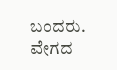ಬಂದರು.
ವೇಗದ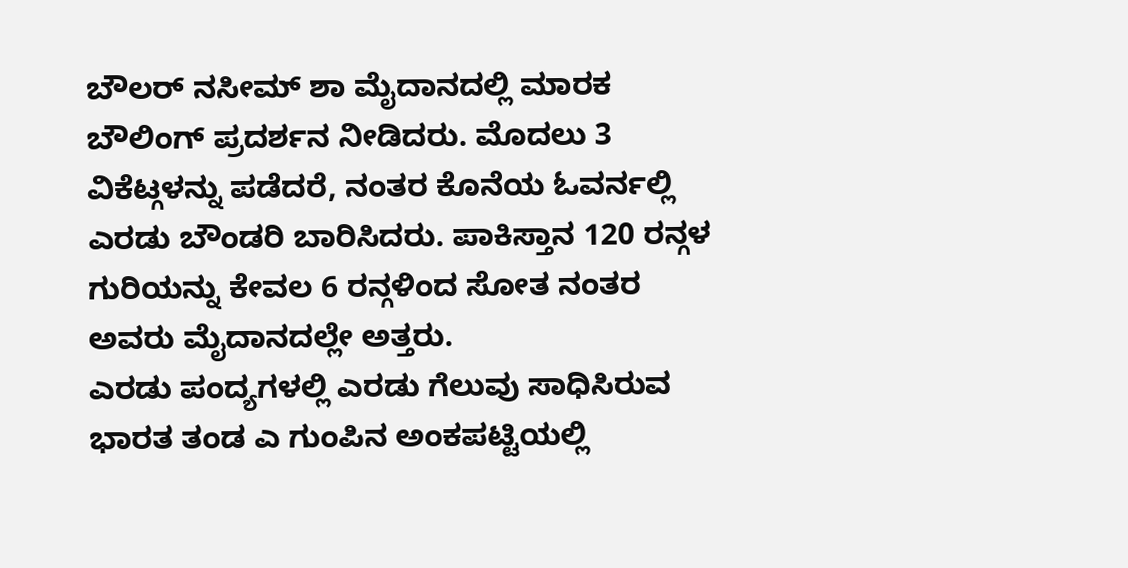ಬೌಲರ್ ನಸೀಮ್ ಶಾ ಮೈದಾನದಲ್ಲಿ ಮಾರಕ ಬೌಲಿಂಗ್ ಪ್ರದರ್ಶನ ನೀಡಿದರು. ಮೊದಲು 3 ವಿಕೆಟ್ಗಳನ್ನು ಪಡೆದರೆ, ನಂತರ ಕೊನೆಯ ಓವರ್ನಲ್ಲಿ ಎರಡು ಬೌಂಡರಿ ಬಾರಿಸಿದರು. ಪಾಕಿಸ್ತಾನ 120 ರನ್ಗಳ ಗುರಿಯನ್ನು ಕೇವಲ 6 ರನ್ಗಳಿಂದ ಸೋತ ನಂತರ ಅವರು ಮೈದಾನದಲ್ಲೇ ಅತ್ತರು.
ಎರಡು ಪಂದ್ಯಗಳಲ್ಲಿ ಎರಡು ಗೆಲುವು ಸಾಧಿಸಿರುವ ಭಾರತ ತಂಡ ಎ ಗುಂಪಿನ ಅಂಕಪಟ್ಟಿಯಲ್ಲಿ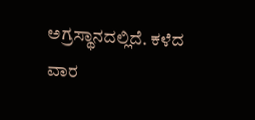ಅಗ್ರಸ್ಥಾನದಲ್ಲಿದೆ. ಕಳೆದ ವಾರ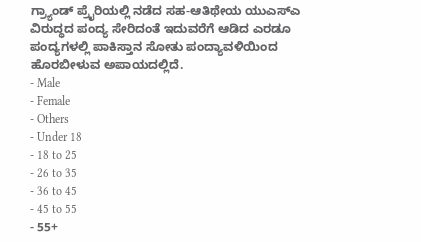ಗ್ರ್ಯಾಂಡ್ ಪ್ರೈರಿಯಲ್ಲಿ ನಡೆದ ಸಹ-ಆತಿಥೇಯ ಯುಎಸ್ಎ ವಿರುದ್ಧದ ಪಂದ್ಯ ಸೇರಿದಂತೆ ಇದುವರೆಗೆ ಆಡಿದ ಎರಡೂ ಪಂದ್ಯಗಳಲ್ಲಿ ಪಾಕಿಸ್ತಾನ ಸೋತು ಪಂದ್ಯಾವಳಿಯಿಂದ ಹೊರಬೀಳುವ ಅಪಾಯದಲ್ಲಿದೆ.
- Male
- Female
- Others
- Under 18
- 18 to 25
- 26 to 35
- 36 to 45
- 45 to 55
- 55+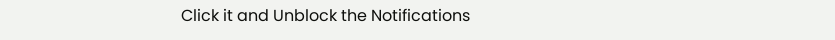Click it and Unblock the Notifications